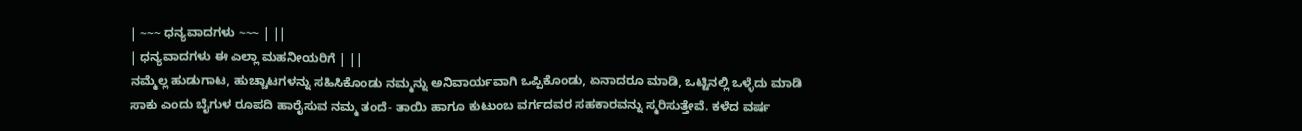| ~~~ ಧನ್ಯವಾದಗಳು ~~~ | ||
| ಧನ್ಯವಾದಗಳು ಈ ಎಲ್ಲಾ ಮಹನೀಯರಿಗೆ | ||
ನಮ್ಮೆಲ್ಲ ಹುಡುಗಾಟ, ಹುಚ್ಚಾಟಗಳನ್ನು ಸಹಿಸಿಕೊಂಡು ನಮ್ಮನ್ನು ಅನಿವಾರ್ಯವಾಗಿ ಒಪ್ಪಿಕೊಂಡು, ಏನಾದರೂ ಮಾಡಿ, ಒಟ್ಟಿನಲ್ಲಿ ಒಳ್ಳೆದು ಮಾಡಿ ಸಾಕು ಎಂದು ಬೈಗುಳ ರೂಪದಿ ಹಾರೈಸುವ ನಮ್ಮ ತಂದೆ- ತಾಯಿ ಹಾಗೂ ಕುಟುಂಬ ವರ್ಗದವರ ಸಹಕಾರವನ್ನು ಸ್ಮರಿಸುತ್ತೇವೆ. ಕಳೆದ ವರ್ಷ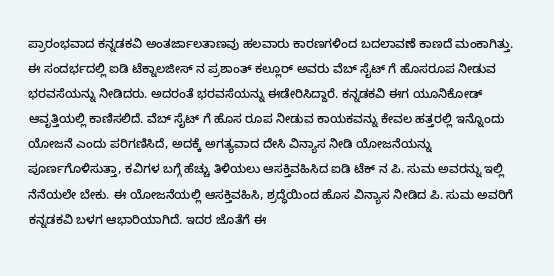ಪ್ರಾರಂಭವಾದ ಕನ್ನಡಕವಿ ಅಂತರ್ಜಾಲತಾಣವು ಹಲವಾರು ಕಾರಣಗಳಿಂದ ಬದಲಾವಣೆ ಕಾಣದೆ ಮಂಕಾಗಿತ್ತು. ಈ ಸಂದರ್ಭದಲ್ಲಿ ಐಡಿ ಟೆಕ್ನಾಲಜೀಸ್ ನ ಪ್ರಶಾಂತ್ ಕಲ್ಲೂರ್ ಅವರು ವೆಬ್ ಸೈಟ್ ಗೆ ಹೊಸರೂಪ ನೀಡುವ ಭರವಸೆಯನ್ನು ನೀಡಿದರು. ಅದರಂತೆ ಭರವಸೆಯನ್ನು ಈಡೇರಿಸಿದ್ದಾರೆ. ಕನ್ನಡಕವಿ ಈಗ ಯೂನಿಕೋಡ್ ಆವೃತ್ತಿಯಲ್ಲಿ ಕಾಣಿಸಲಿದೆ. ವೆಬ್ ಸೈಟ್ ಗೆ ಹೊಸ ರೂಪ ನೀಡುವ ಕಾಯಕವನ್ನು ಕೇವಲ ಹತ್ತರಲ್ಲಿ ಇನ್ನೊಂದು ಯೋಜನೆ ಎಂದು ಪರಿಗಣಿಸಿದೆ, ಅದಕ್ಕೆ ಅಗತ್ಯವಾದ ದೇಸಿ ವಿನ್ಯಾಸ ನೀಡಿ ಯೋಜನೆಯನ್ನು ಪೂರ್ಣಗೊಳಿಸುತ್ತಾ, ಕವಿಗಳ ಬಗ್ಗೆ ಹೆಚ್ಚು ತಿಳಿಯಲು ಆಸಕ್ತಿವಹಿಸಿದ ಐಡಿ ಟೆಕ್ ನ ಪಿ. ಸುಮ ಅವರನ್ನು ಇಲ್ಲಿ ನೆನೆಯಲೇ ಬೇಕು. ಈ ಯೋಜನೆಯಲ್ಲಿ ಆಸಕ್ತಿವಹಿಸಿ, ಶ್ರದ್ಧೆಯಿಂದ ಹೊಸ ವಿನ್ಯಾಸ ನೀಡಿದ ಪಿ. ಸುಮ ಅವರಿಗೆ ಕನ್ನಡಕವಿ ಬಳಗ ಆಭಾರಿಯಾಗಿದೆ. ಇದರ ಜೊತೆಗೆ ಈ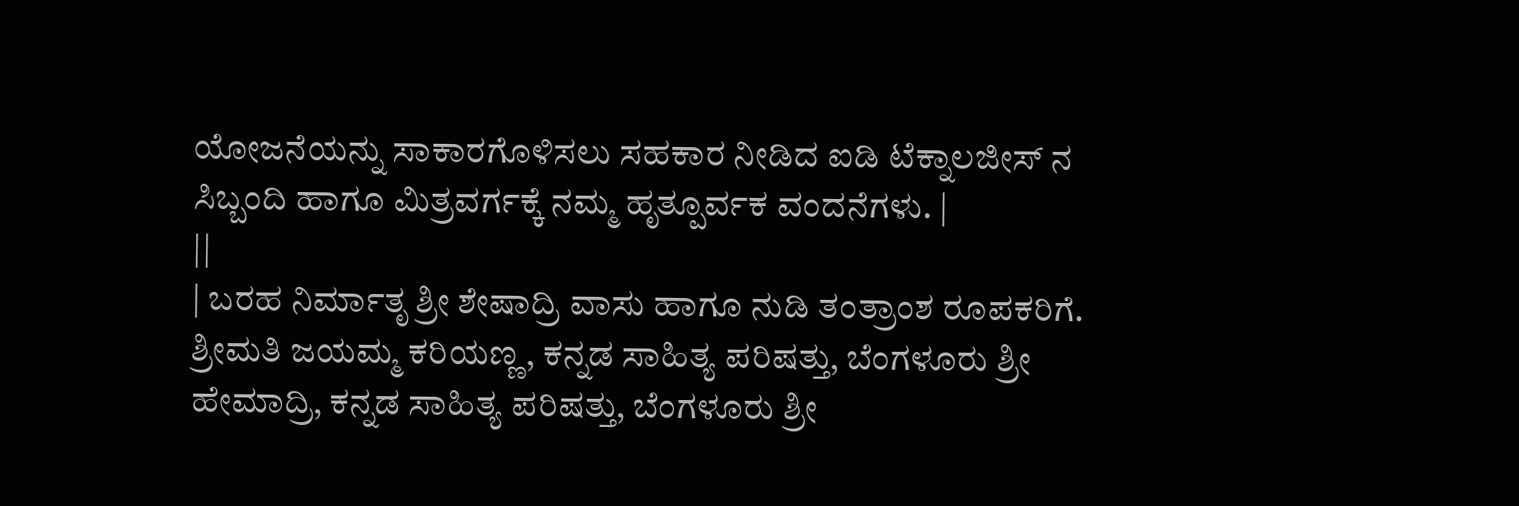ಯೋಜನೆಯನ್ನು ಸಾಕಾರಗೊಳಿಸಲು ಸಹಕಾರ ನೀಡಿದ ಐಡಿ ಟೆಕ್ನಾಲಜೀಸ್ ನ ಸಿಬ್ಬಂದಿ ಹಾಗೂ ಮಿತ್ರವರ್ಗಕ್ಕೆ ನಮ್ಮ ಹೃತ್ಪೂರ್ವಕ ವಂದನೆಗಳು. |
||
| ಬರಹ ನಿರ್ಮಾತೃ ಶ್ರೀ ಶೇಷಾದ್ರಿ ವಾಸು ಹಾಗೂ ನುಡಿ ತಂತ್ರಾಂಶ ರೂಪಕರಿಗೆ. ಶ್ರೀಮತಿ ಜಯಮ್ಮ ಕರಿಯಣ್ಣ, ಕನ್ನಡ ಸಾಹಿತ್ಯ ಪರಿಷತ್ತು, ಬೆಂಗಳೂರು ಶ್ರೀ ಹೇಮಾದ್ರಿ, ಕನ್ನಡ ಸಾಹಿತ್ಯ ಪರಿಷತ್ತು, ಬೆಂಗಳೂರು ಶ್ರೀ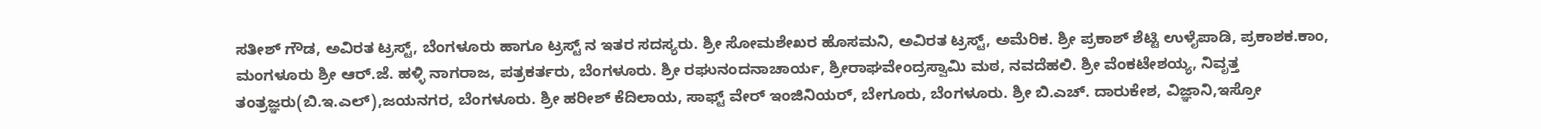ಸತೀಶ್ ಗೌಡ, ಅವಿರತ ಟ್ರಸ್ಟ್, ಬೆಂಗಳೂರು ಹಾಗೂ ಟ್ರಸ್ಟ್ ನ ಇತರ ಸದಸ್ಯರು. ಶ್ರೀ ಸೋಮಶೇಖರ ಹೊಸಮನಿ, ಅವಿರತ ಟ್ರಸ್ಟ್, ಅಮೆರಿಕ. ಶ್ರೀ ಪ್ರಕಾಶ್ ಶೆಟ್ಟಿ ಉಳೈಪಾಡಿ, ಪ್ರಕಾಶಕ.ಕಾಂ, ಮಂಗಳೂರು ಶ್ರೀ ಆರ್.ಜೆ. ಹಳ್ಳಿ ನಾಗರಾಜ, ಪತ್ರಕರ್ತರು, ಬೆಂಗಳೂರು. ಶ್ರೀ ರಘುನಂದನಾಚಾರ್ಯ, ಶ್ರೀರಾಘವೇಂದ್ರಸ್ವಾಮಿ ಮಠ, ನವದೆಹಲಿ. ಶ್ರೀ ವೆಂಕಟೇಶಯ್ಯ, ನಿವೃತ್ತ ತಂತ್ರಜ್ಞರು(ಬಿ.ಇ.ಎಲ್),ಜಯನಗರ, ಬೆಂಗಳೂರು. ಶ್ರೀ ಹರೀಶ್ ಕೆದಿಲಾಯ, ಸಾಫ್ಟ್ ವೇರ್ ಇಂಜಿನಿಯರ್, ಬೇಗೂರು, ಬೆಂಗಳೂರು. ಶ್ರೀ ಬಿ.ಎಚ್. ದಾರುಕೇಶ, ವಿಜ್ಞಾನಿ,ಇಸ್ರೋ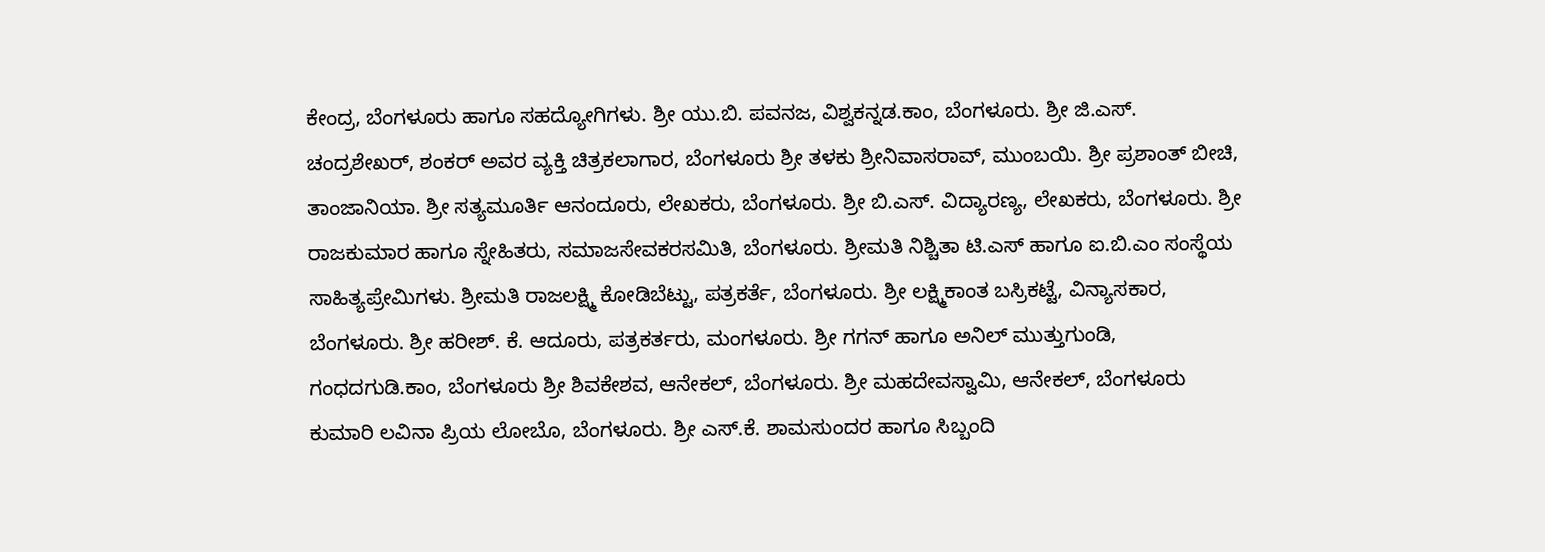ಕೇಂದ್ರ, ಬೆಂಗಳೂರು ಹಾಗೂ ಸಹದ್ಯೋಗಿಗಳು. ಶ್ರೀ ಯು.ಬಿ. ಪವನಜ, ವಿಶ್ವಕನ್ನಡ.ಕಾಂ, ಬೆಂಗಳೂರು. ಶ್ರೀ ಜಿ.ಎಸ್. ಚಂದ್ರಶೇಖರ್, ಶಂಕರ್ ಅವರ ವ್ಯಕ್ತಿ ಚಿತ್ರಕಲಾಗಾರ, ಬೆಂಗಳೂರು ಶ್ರೀ ತಳಕು ಶ್ರೀನಿವಾಸರಾವ್, ಮುಂಬಯಿ. ಶ್ರೀ ಪ್ರಶಾಂತ್ ಬೀಚಿ, ತಾಂಜಾನಿಯಾ. ಶ್ರೀ ಸತ್ಯಮೂರ್ತಿ ಆನಂದೂರು, ಲೇಖಕರು, ಬೆಂಗಳೂರು. ಶ್ರೀ ಬಿ.ಎಸ್. ವಿದ್ಯಾರಣ್ಯ, ಲೇಖಕರು, ಬೆಂಗಳೂರು. ಶ್ರೀ ರಾಜಕುಮಾರ ಹಾಗೂ ಸ್ನೇಹಿತರು, ಸಮಾಜಸೇವಕರಸಮಿತಿ, ಬೆಂಗಳೂರು. ಶ್ರೀಮತಿ ನಿಶ್ಚಿತಾ ಟಿ.ಎಸ್ ಹಾಗೂ ಐ.ಬಿ.ಎಂ ಸಂಸ್ಥೆಯ ಸಾಹಿತ್ಯಪ್ರೇಮಿಗಳು. ಶ್ರೀಮತಿ ರಾಜಲಕ್ಷ್ಮಿ ಕೋಡಿಬೆಟ್ಟು, ಪತ್ರಕರ್ತೆ, ಬೆಂಗಳೂರು. ಶ್ರೀ ಲಕ್ಷ್ಮಿಕಾಂತ ಬಸ್ರಿಕಟ್ಟೆ, ವಿನ್ಯಾಸಕಾರ, ಬೆಂಗಳೂರು. ಶ್ರೀ ಹರೀಶ್. ಕೆ. ಆದೂರು, ಪತ್ರಕರ್ತರು, ಮಂಗಳೂರು. ಶ್ರೀ ಗಗನ್ ಹಾಗೂ ಅನಿಲ್ ಮುತ್ತುಗುಂಡಿ, ಗಂಧದಗುಡಿ.ಕಾಂ, ಬೆಂಗಳೂರು ಶ್ರೀ ಶಿವಕೇಶವ, ಆನೇಕಲ್, ಬೆಂಗಳೂರು. ಶ್ರೀ ಮಹದೇವಸ್ವಾಮಿ, ಆನೇಕಲ್, ಬೆಂಗಳೂರು ಕುಮಾರಿ ಲವಿನಾ ಪ್ರಿಯ ಲೋಬೊ, ಬೆಂಗಳೂರು. ಶ್ರೀ ಎಸ್.ಕೆ. ಶಾಮಸುಂದರ ಹಾಗೂ ಸಿಬ್ಬಂದಿ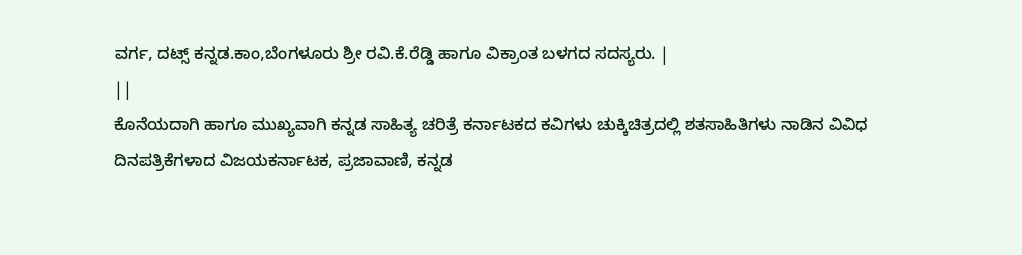ವರ್ಗ, ದಟ್ಸ್ ಕನ್ನಡ.ಕಾಂ,ಬೆಂಗಳೂರು ಶ್ರೀ ರವಿ.ಕೆ.ರೆಡ್ಡಿ ಹಾಗೂ ವಿಕ್ರಾಂತ ಬಳಗದ ಸದಸ್ಯರು. |
||
ಕೊನೆಯದಾಗಿ ಹಾಗೂ ಮುಖ್ಯವಾಗಿ ಕನ್ನಡ ಸಾಹಿತ್ಯ ಚರಿತ್ರೆ ಕರ್ನಾಟಕದ ಕವಿಗಳು ಚುಕ್ಕಿಚಿತ್ರದಲ್ಲಿ ಶತಸಾಹಿತಿಗಳು ನಾಡಿನ ವಿವಿಧ ದಿನಪತ್ರಿಕೆಗಳಾದ ವಿಜಯಕರ್ನಾಟಕ, ಪ್ರಜಾವಾಣಿ, ಕನ್ನಡ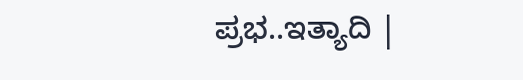ಪ್ರಭ..ಇತ್ಯಾದಿ |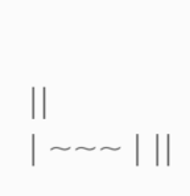||
| ~~~ | ||